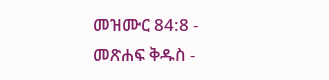መዝሙር 84:8 - መጽሐፍ ቅዱስ -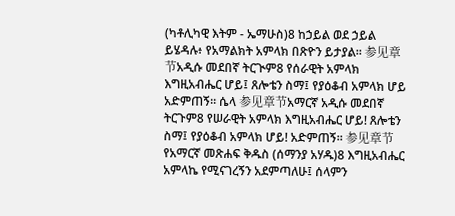(ካቶሊካዊ እትም - ኤማሁስ)8 ከኃይል ወደ ኃይል ይሄዳሉ፥ የአማልክት አምላክ በጽዮን ይታያል። 参见章节አዲሱ መደበኛ ትርጒም8 የሰራዊት አምላክ እግዚአብሔር ሆይ፤ ጸሎቴን ስማ፤ የያዕቆብ አምላክ ሆይ አድምጠኝ። ሴላ 参见章节አማርኛ አዲሱ መደበኛ ትርጉም8 የሠራዊት አምላክ እግዚአብሔር ሆይ! ጸሎቴን ስማ፤ የያዕቆብ አምላክ ሆይ! አድምጠኝ። 参见章节የአማርኛ መጽሐፍ ቅዱስ (ሰማንያ አሃዱ)8 እግዚአብሔር አምላኬ የሚናገረኝን አደምጣለሁ፤ ሰላምን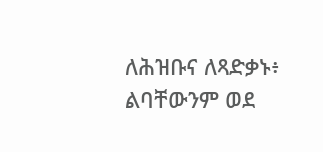ለሕዝቡና ለጻድቃኑ፥ ልባቸውንም ወደ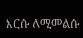እርሱ ለሚመልሱ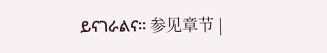ይናገራልና። 参见章节 |